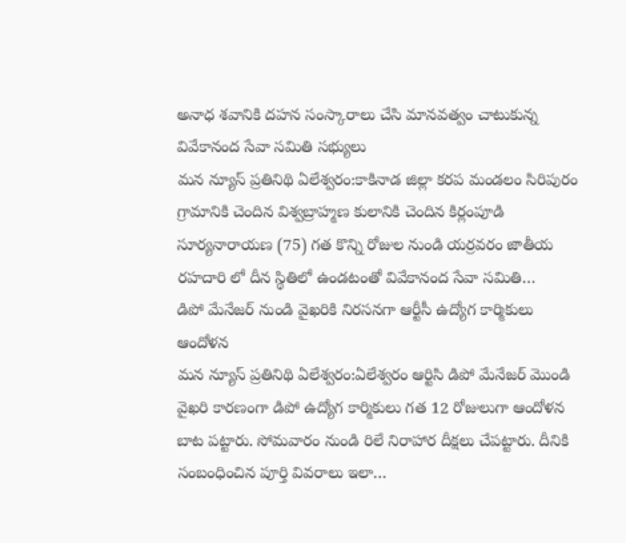అనాధ శవానికి దహన సంస్కారాలు చేసి మానవత్వం చాటుకున్న వివేకానంద సేవా సమితి సభ్యులు
మన న్యూస్ ప్రతినిథి ఏలేశ్వరం:కాకినాడ జిల్లా కరప మండలం సిరిపురం గ్రామానికి చెందిన విశ్వబ్రాహ్మణ కులానికి చెందిన కిర్లంపూడి సూర్యనారాయణ (75) గత కొన్ని రోజుల నుండి యర్రవరం జాతీయ రహదారి లో దీన స్థితిలో ఉండటంతో వివేకానంద సేవా సమితి…
డిపో మేనేజర్ నుండి వైఖరికి నిరసనగా ఆర్టీసీ ఉద్యోగ కార్మికులు ఆందోళన
మన న్యూస్ ప్రతినిథి ఏలేశ్వరం:ఏలేశ్వరం ఆర్టిసి డిపో మేనేజర్ మొండి వైఖరి కారణంగా డిపో ఉద్యోగ కార్మికులు గత 12 రోజులుగా ఆందోళన బాట పట్టారు. సోమవారం నుండి రిలే నిరాహార దీక్షలు చేపట్టారు. దీనికి సంబంధించిన పూర్తి వివరాలు ఇలా…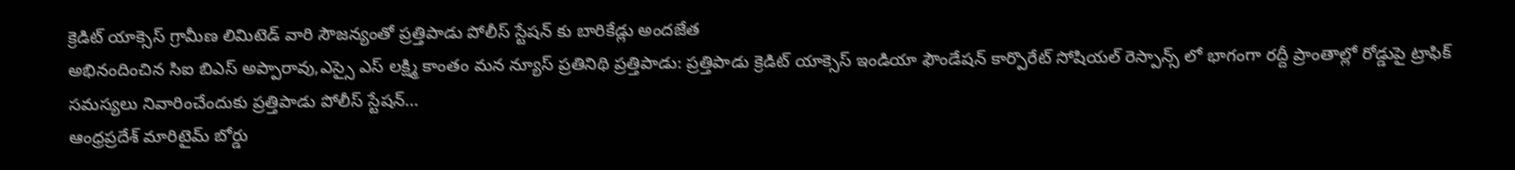క్రెడిట్ యాక్సెస్ గ్రామీణ లిమిటెడ్ వారి సౌజన్యంతో ప్రత్తిపాడు పోలీస్ స్టేషన్ కు బారికేడ్లు అందజేత
అభినందించిన సిఐ బిఎస్ అప్పారావు,ఎస్సై ఎస్ లక్ష్మి కాంతం మన న్యూస్ ప్రతినిథి ప్రత్తిపాడు: ప్రత్తిపాడు క్రెడిట్ యాక్సెస్ ఇండియా ఫౌండేషన్ కార్పొరేట్ సోషియల్ రెస్పాన్స్ లో భాగంగా రద్దీ ప్రాంతాల్లో రోడ్డుపై ట్రాఫిక్ సమస్యలు నివారించేందుకు ప్రత్తిపాడు పోలీస్ స్టేషన్…
ఆంధ్రప్రదేశ్ మారిటైమ్ బోర్డు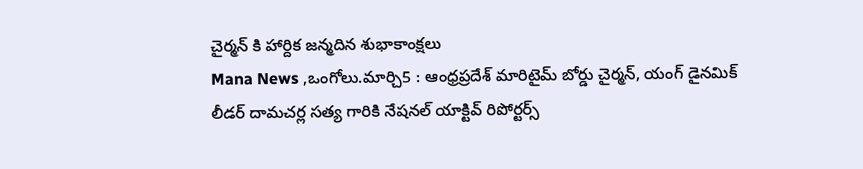చైర్మన్ కి హార్దిక జన్మదిన శుభాకాంక్షలు
Mana News ,ఒంగోలు.మార్చి5 : ఆంధ్రప్రదేశ్ మారిటైమ్ బోర్డు చైర్మన్, యంగ్ డైనమిక్ లీడర్ దామచర్ల సత్య గారికి నేషనల్ యాక్టివ్ రిపోర్టర్స్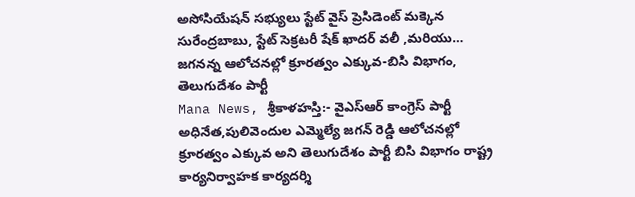అసోసియేషన్ సభ్యులు స్టేట్ వైస్ ప్రెసిడెంట్ మక్కెన సురేంద్రబాబు, స్టేట్ సెక్రటరీ షేక్ ఖాదర్ వలీ ,మరియు…
జగనన్న ఆలోచనల్లో క్రూరత్వం ఎక్కువ-బిసి విభాగం, తెలుగుదేశం పార్టీ
Mana News, శ్రీకాళహస్తి:- వైఎస్ఆర్ కాంగ్రెస్ పార్టీ అధినేత,పులివెందుల ఎమ్మెల్యే జగన్ రెడ్డి ఆలోచనల్లో క్రూరత్వం ఎక్కువ అని తెలుగుదేశం పార్టీ బిసి విభాగం రాష్ట్ర కార్యనిర్వాహక కార్యదర్శి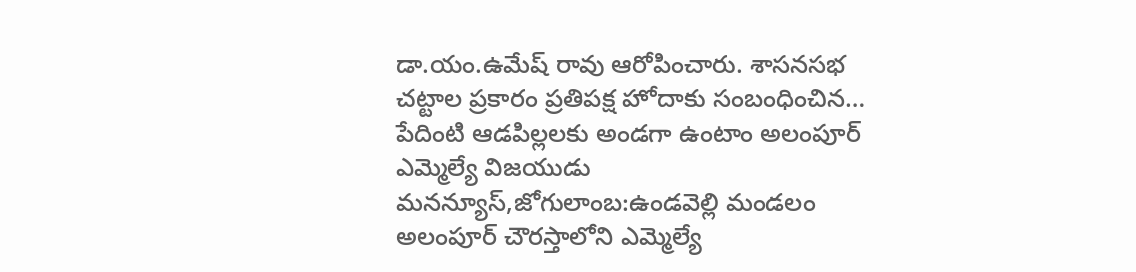డా.యం.ఉమేష్ రావు ఆరోపించారు. శాసనసభ చట్టాల ప్రకారం ప్రతిపక్ష హోదాకు సంబంధించిన…
పేదింటి ఆడపిల్లలకు అండగా ఉంటాం అలంపూర్ ఎమ్మెల్యే విజయుడు
మనన్యూస్,జోగులాంబ:ఉండవెల్లి మండలం అలంపూర్ చౌరస్తాలోని ఎమ్మెల్యే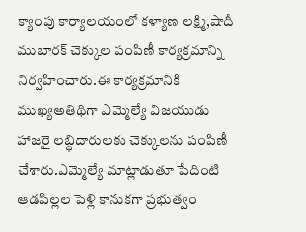క్యాంపు కార్యాలయంలో కళ్యాణ లక్ష్మి,షాదీ ముబారక్ చెక్కుల పంపిణీ కార్యక్రమాన్ని నిర్వహించారు.ఈ కార్యక్రమానికి ముఖ్యఅతిథిగా ఎమ్మెల్యే విజయుడు హాజరై లబ్ధిదారులకు చెక్కులను పంపిణీ చేశారు.ఎమ్మెల్యే మాట్లాడుతూ పేదింటి ఆడపిల్లల పెళ్లి కానుకగా ప్రభుత్వం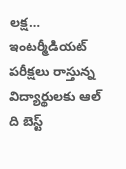లక్ష…
ఇంటర్మీడియట్ పరీక్షలు రాస్తున్న విద్యార్థులకు ఆల్ ది బెస్ట్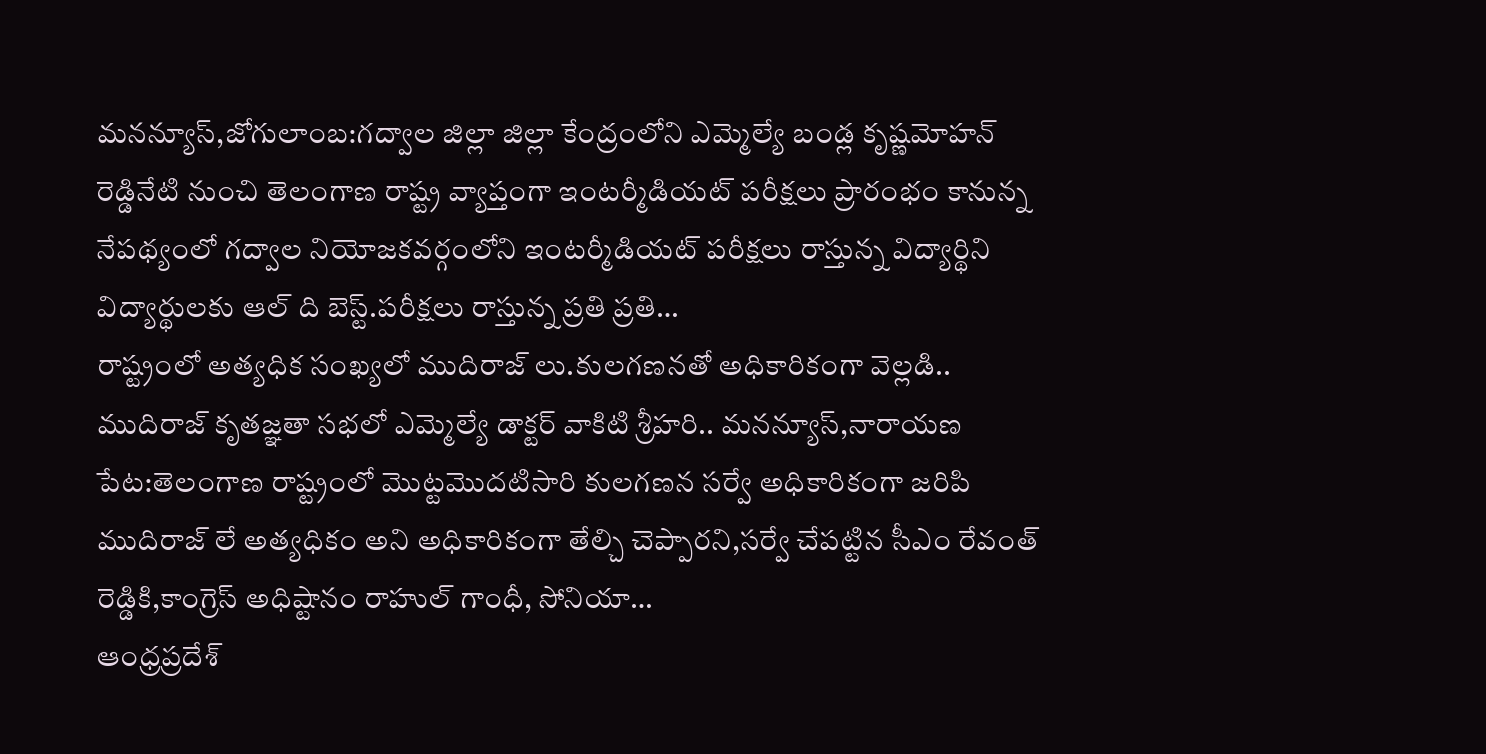మనన్యూస్,జోగులాంబ:గద్వాల జిల్లా జిల్లా కేంద్రంలోని ఎమ్మెల్యే బండ్ల కృష్ణమోహన్ రెడ్డినేటి నుంచి తెలంగాణ రాష్ట్ర వ్యాప్తంగా ఇంటర్మీడియట్ పరీక్షలు ప్రారంభం కానున్న నేపథ్యంలో గద్వాల నియోజకవర్గంలోని ఇంటర్మీడియట్ పరీక్షలు రాస్తున్న విద్యార్థిని విద్యార్థులకు ఆల్ ది బెస్ట్.పరీక్షలు రాస్తున్న ప్రతి ప్రతి…
రాష్ట్రంలో అత్యధిక సంఖ్యలో ముదిరాజ్ లు.కులగణనతో అధికారికంగా వెల్లడి..
ముదిరాజ్ కృతజ్ఞతా సభలో ఎమ్మెల్యే డాక్టర్ వాకిటి శ్రీహరి.. మనన్యూస్,నారాయణ పేట:తెలంగాణ రాష్ట్రంలో మొట్టమొదటిసారి కులగణన సర్వే అధికారికంగా జరిపి ముదిరాజ్ లే అత్యధికం అని అధికారికంగా తేల్చి చెప్పారని,సర్వే చేపట్టిన సీఎం రేవంత్ రెడ్డికి,కాంగ్రెస్ అధిష్టానం రాహుల్ గాంధీ, సోనియా…
ఆంధ్రప్రదేశ్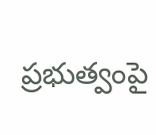ప్రభుత్వంపై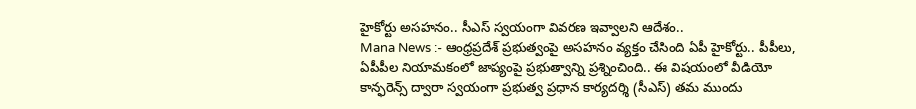హైకోర్టు అసహనం.. సీఎస్ స్వయంగా వివరణ ఇవ్వాలని ఆదేశం..
Mana News :- ఆంధ్రప్రదేశ్ ప్రభుత్వంపై అసహనం వ్యక్తం చేసింది ఏపీ హైకోర్టు.. పీపీలు, ఏపీపీల నియామకంలో జాప్యంపై ప్రభుత్వాన్ని ప్రశ్నించింది.. ఈ విషయంలో వీడియో కాన్ఫరెన్స్ ద్వారా స్వయంగా ప్రభుత్వ ప్రధాన కార్యదర్శి (సీఎస్) తమ ముందు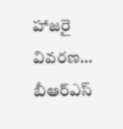హాజరై వివరణ…
బీఆర్ఎస్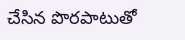చేసిన పొరపాటుతో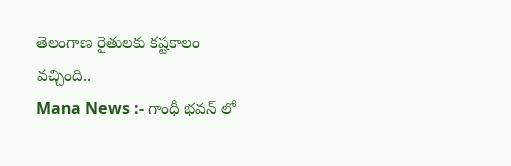తెలంగాణ రైతులకు కష్టకాలం వచ్చింది..
Mana News :- గాంధీ భవన్ లో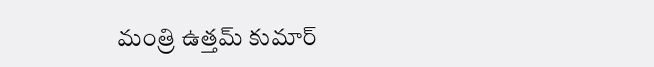మంత్రి ఉత్తమ్ కుమార్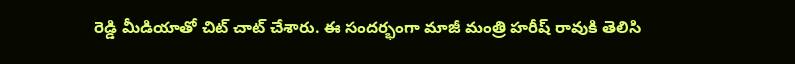రెడ్డి మీడియాతో చిట్ చాట్ చేశారు. ఈ సందర్భంగా మాజీ మంత్రి హరీష్ రావుకి తెలిసి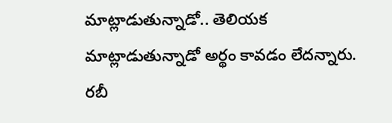మాట్లాడుతున్నాడో.. తెలియక మాట్లాడుతున్నాడో అర్థం కావడం లేదన్నారు. రబీ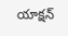యాక్షన్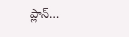ప్లాన్…